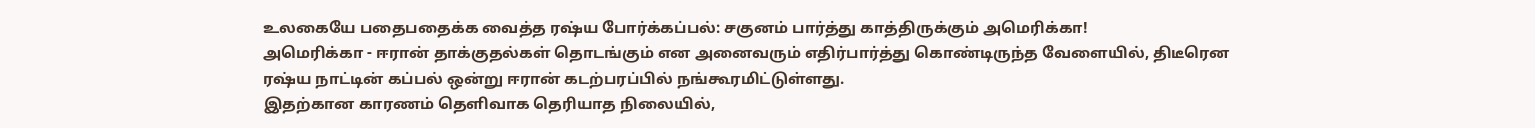உலகையே பதைபதைக்க வைத்த ரஷ்ய போர்க்கப்பல்: சகுனம் பார்த்து காத்திருக்கும் அமெரிக்கா!
அமெரிக்கா - ஈரான் தாக்குதல்கள் தொடங்கும் என அனைவரும் எதிர்பார்த்து கொண்டிருந்த வேளையில், திடீரென ரஷ்ய நாட்டின் கப்பல் ஒன்று ஈரான் கடற்பரப்பில் நங்கூரமிட்டுள்ளது.
இதற்கான காரணம் தெளிவாக தெரியாத நிலையில்,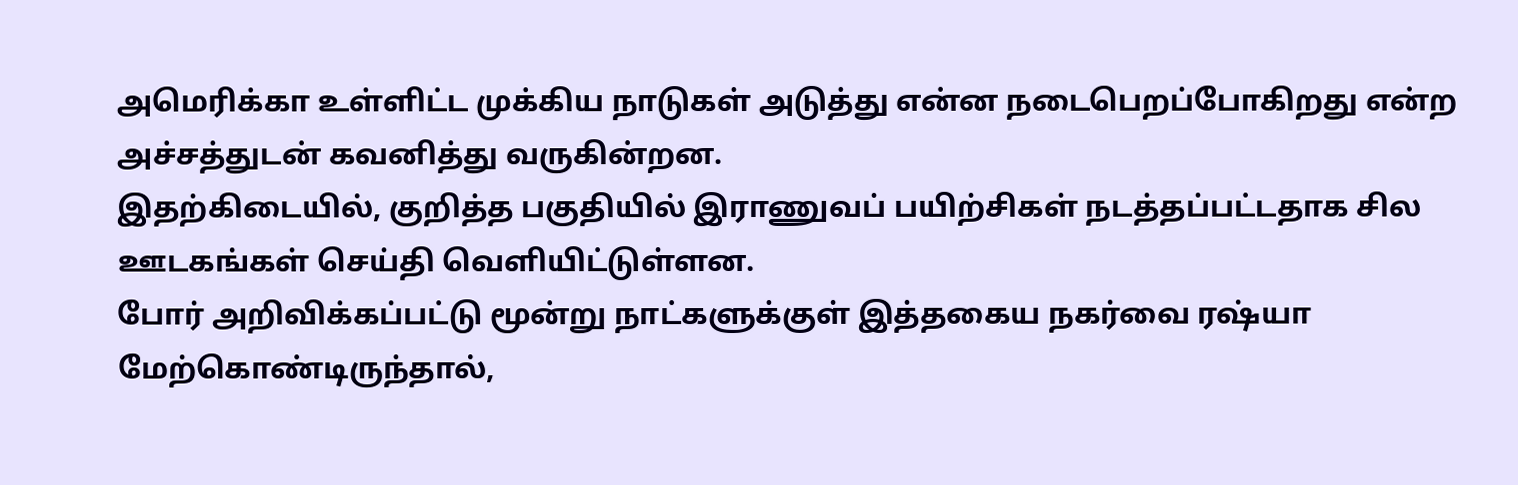அமெரிக்கா உள்ளிட்ட முக்கிய நாடுகள் அடுத்து என்ன நடைபெறப்போகிறது என்ற அச்சத்துடன் கவனித்து வருகின்றன.
இதற்கிடையில், குறித்த பகுதியில் இராணுவப் பயிற்சிகள் நடத்தப்பட்டதாக சில ஊடகங்கள் செய்தி வெளியிட்டுள்ளன.
போர் அறிவிக்கப்பட்டு மூன்று நாட்களுக்குள் இத்தகைய நகர்வை ரஷ்யா மேற்கொண்டிருந்தால்,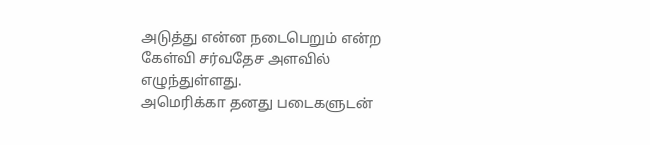அடுத்து என்ன நடைபெறும் என்ற கேள்வி சர்வதேச அளவில் எழுந்துள்ளது.
அமெரிக்கா தனது படைகளுடன்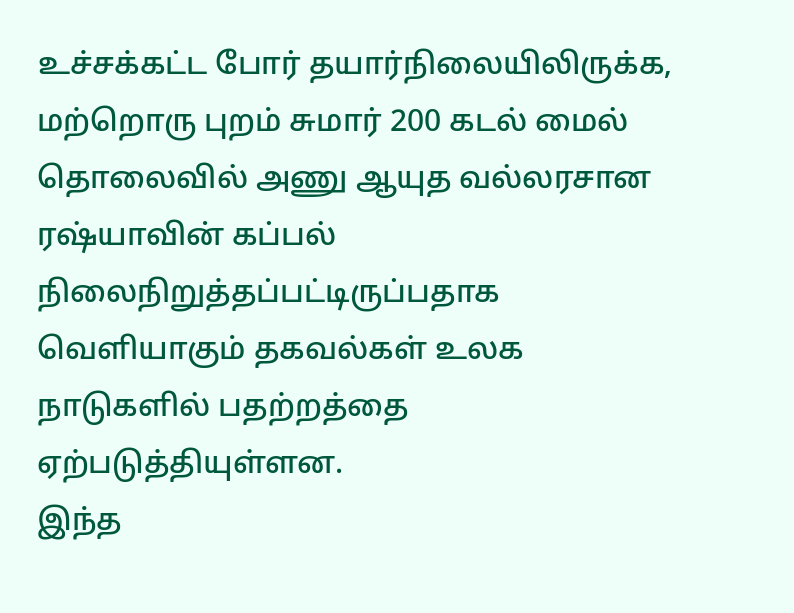உச்சக்கட்ட போர் தயார்நிலையிலிருக்க, மற்றொரு புறம் சுமார் 200 கடல் மைல் தொலைவில் அணு ஆயுத வல்லரசான ரஷ்யாவின் கப்பல் நிலைநிறுத்தப்பட்டிருப்பதாக வெளியாகும் தகவல்கள் உலக நாடுகளில் பதற்றத்தை ஏற்படுத்தியுள்ளன.
இந்த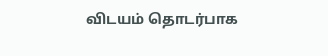விடயம் தொடர்பாக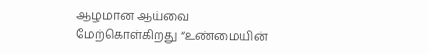ஆழமான ஆய்வை மேற்கொள்கிறது “உண்மையின்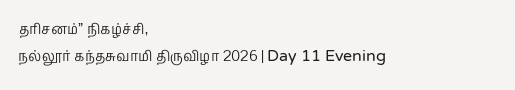தரிசனம்” நிகழ்ச்சி,
நல்லூர் கந்தசுவாமி திருவிழா 2026 | Day 11 Evening